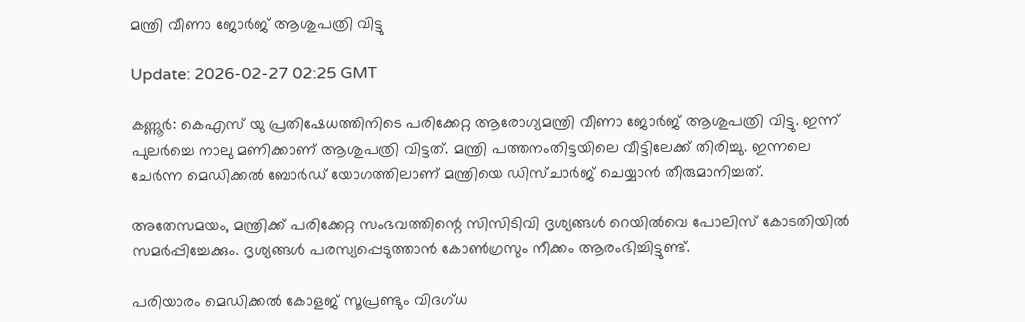മന്ത്രി വീണാ ജോര്‍ജ് ആശുപത്രി വിട്ടു

Update: 2026-02-27 02:25 GMT

കണ്ണൂര്‍: കെഎസ് യു പ്രതിഷേധത്തിനിടെ പരിക്കേറ്റ ആരോഗ്യമന്ത്രി വീണാ ജോര്‍ജ് ആശുപത്രി വിട്ടു. ഇന്ന് പുലര്‍ച്ചെ നാലു മണിക്കാണ് ആശുപത്രി വിട്ടത്. മന്ത്രി പത്തനംതിട്ടയിലെ വീട്ടിലേക്ക് തിരിച്ചു. ഇന്നലെ ചേര്‍ന്ന മെഡിക്കല്‍ ബോര്‍ഡ് യോഗത്തിലാണ് മന്ത്രിയെ ഡിസ്ചാര്‍ജ് ചെയ്യാന്‍ തീരുമാനിച്ചത്.

അതേസമയം, മന്ത്രിക്ക് പരിക്കേറ്റ സംഭവത്തിന്റെ സിസിടിവി ദൃശ്യങ്ങള്‍ റെയില്‍വെ പോലിസ് കോടതിയില്‍ സമര്‍പ്പിച്ചേക്കും. ദൃശ്യങ്ങള്‍ പരസ്യപ്പെടുത്താന്‍ കോണ്‍ഗ്രസും നീക്കം ആരംഭിച്ചിട്ടുണ്ട്.

പരിയാരം മെഡിക്കല്‍ കോളജ് സൂപ്രണ്ടും വിദഗ്ധ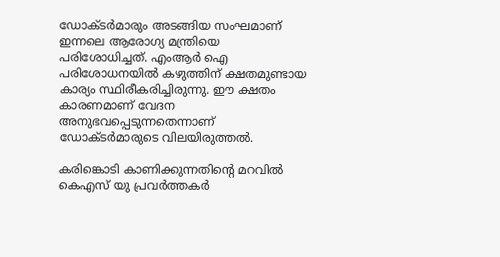ഡോക്ടര്‍മാരും അടങ്ങിയ സംഘമാണ് ഇന്നലെ ആരോഗ്യ മന്ത്രിയെ പരിശോധിച്ചത്. എംആര്‍ ഐ പരിശോധനയില്‍ കഴുത്തിന് ക്ഷതമുണ്ടായ കാര്യം സ്ഥിരീകരിച്ചിരുന്നു. ഈ ക്ഷതം കാരണമാണ് വേദന അനുഭവപ്പെടുന്നതെന്നാണ് ഡോക്ടര്‍മാരുടെ വിലയിരുത്തല്‍.

കരിങ്കൊടി കാണിക്കുന്നതിന്റെ മറവില്‍ കെഎസ് യു പ്രവര്‍ത്തകര്‍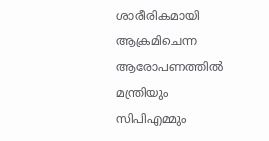ശാരീരികമായി ആക്രമിചെന്ന ആരോപണത്തില്‍ മന്ത്രിയും സിപിഎമ്മും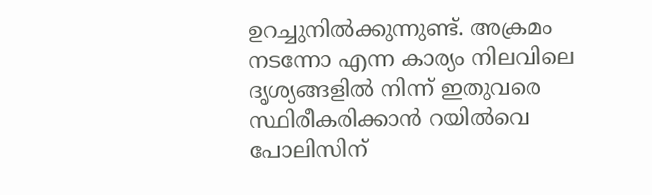ഉറച്ചുനില്‍ക്കുന്നുണ്ട്. അക്രമം നടന്നോ എന്ന കാര്യം നിലവിലെ ദൃശ്യങ്ങളില്‍ നിന്ന് ഇതുവരെ സ്ഥിരീകരിക്കാന്‍ റയില്‍വെ പോലിസിന്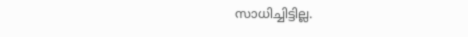സാധിച്ചിട്ടില്ല.